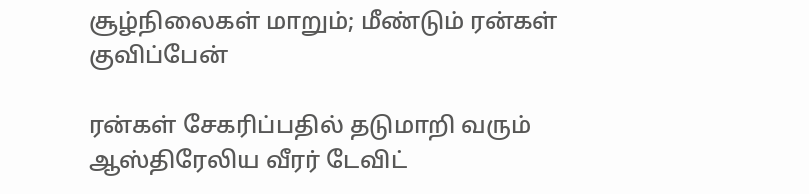சூழ்நிலைகள் மாறும்; மீண்டும் ரன்கள் குவிப்பேன்

ரன்கள் சேகரிப்பதில் தடுமாறி வரும் ஆஸ்திரேலிய வீரர் டேவிட்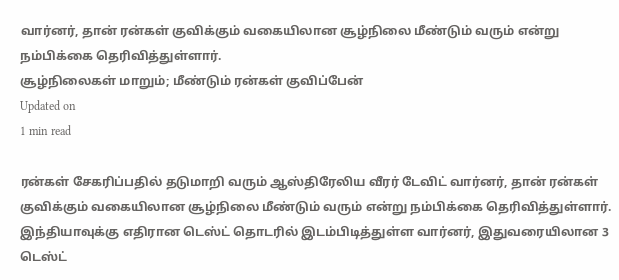வார்னர், தான் ரன்கள் குவிக்கும் வகையிலான சூழ்நிலை மீண்டும் வரும் என்று நம்பிக்கை தெரிவித்துள்ளார்.
சூழ்நிலைகள் மாறும்; மீண்டும் ரன்கள் குவிப்பேன்
Updated on
1 min read

ரன்கள் சேகரிப்பதில் தடுமாறி வரும் ஆஸ்திரேலிய வீரர் டேவிட் வார்னர், தான் ரன்கள் குவிக்கும் வகையிலான சூழ்நிலை மீண்டும் வரும் என்று நம்பிக்கை தெரிவித்துள்ளார்.
இந்தியாவுக்கு எதிரான டெஸ்ட் தொடரில் இடம்பிடித்துள்ள வார்னர், இதுவரையிலான 3 டெஸ்ட்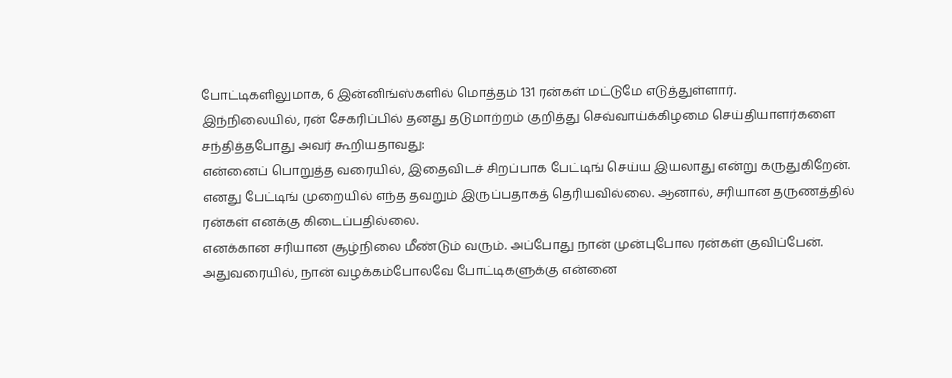போட்டிகளிலுமாக, 6 இன்னிங்ஸ்களில் மொத்தம் 131 ரன்கள் மட்டுமே எடுத்துள்ளார்.
இந்நிலையில், ரன் சேகரிப்பில் தனது தடுமாற்றம் குறித்து செவ்வாய்க்கிழமை செய்தியாளர்களை சந்தித்தபோது அவர் கூறியதாவது:
என்னைப் பொறுத்த வரையில், இதைவிடச் சிறப்பாக பேட்டிங் செய்ய இயலாது என்று கருதுகிறேன். எனது பேட்டிங் முறையில் எந்த தவறும் இருப்பதாகத் தெரியவில்லை. ஆனால், சரியான தருணத்தில் ரன்கள் எனக்கு கிடைப்பதில்லை.
எனக்கான சரியான சூழ்நிலை மீண்டும் வரும். அப்போது நான் முன்புபோல ரன்கள் குவிப்பேன். அதுவரையில், நான் வழக்கம்போலவே போட்டிகளுக்கு என்னை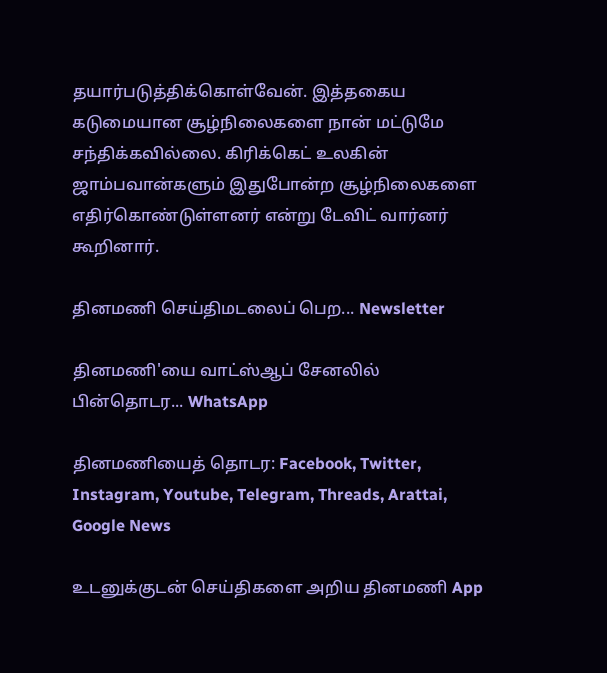தயார்படுத்திக்கொள்வேன். இத்தகைய கடுமையான சூழ்நிலைகளை நான் மட்டுமே சந்திக்கவில்லை. கிரிக்கெட் உலகின் ஜாம்பவான்களும் இதுபோன்ற சூழ்நிலைகளை எதிர்கொண்டுள்ளனர் என்று டேவிட் வார்னர் கூறினார்.

தினமணி செய்திமடலைப் பெற... Newsletter

தினமணி'யை வாட்ஸ்ஆப் சேனலில் பின்தொடர... WhatsApp

தினமணியைத் தொடர: Facebook, Twitter, Instagram, Youtube, Telegram, Threads, Arattai, Google News

உடனுக்குடன் செய்திகளை அறிய தினமணி App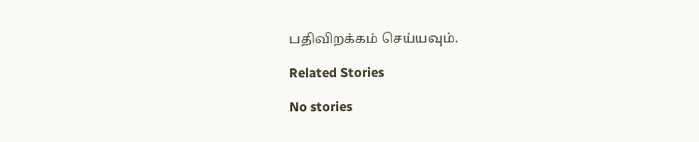பதிவிறக்கம் செய்யவும்.

Related Stories

No stories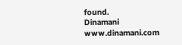found.
Dinamani
www.dinamani.com